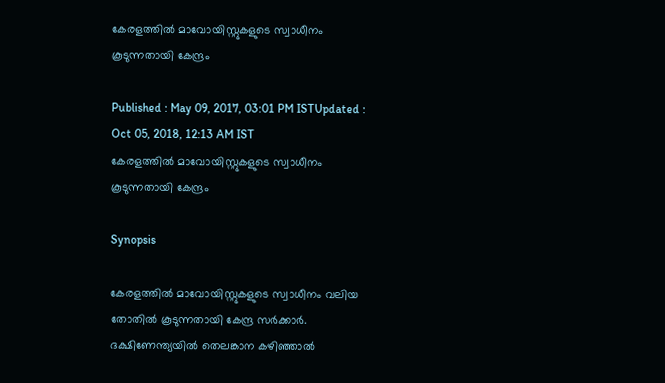കേരളത്തില്‍ മാവോയിസ്റ്റുകളുടെ സ്വാധീനം കൂടുന്നതായി കേന്ദ്രം

Published : May 09, 2017, 03:01 PM ISTUpdated : Oct 05, 2018, 12:13 AM IST
കേരളത്തില്‍ മാവോയിസ്റ്റുകളുടെ സ്വാധീനം കൂടുന്നതായി കേന്ദ്രം

Synopsis

കേരളത്തില്‍ മാവോയിസ്റ്റുകളുടെ സ്വാധീനം വലിയ തോതില്‍ കൂടുന്നതായി കേന്ദ്ര സര്‍ക്കാര്‍. ദക്ഷിണേന്ത്യയില്‍ തെലങ്കാന കഴിഞ്ഞാല്‍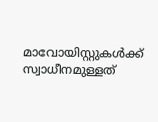മാവോയിസ്റ്റുകള്‍ക്ക് സ്വാധീനമുള്ളത്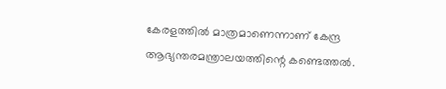കേരളത്തില്‍ മാത്രമാണെന്നാണ് കേന്ദ്ര ആഭ്യന്തരമന്ത്രാലയത്തിന്റെ കണ്ടെത്തല്‍.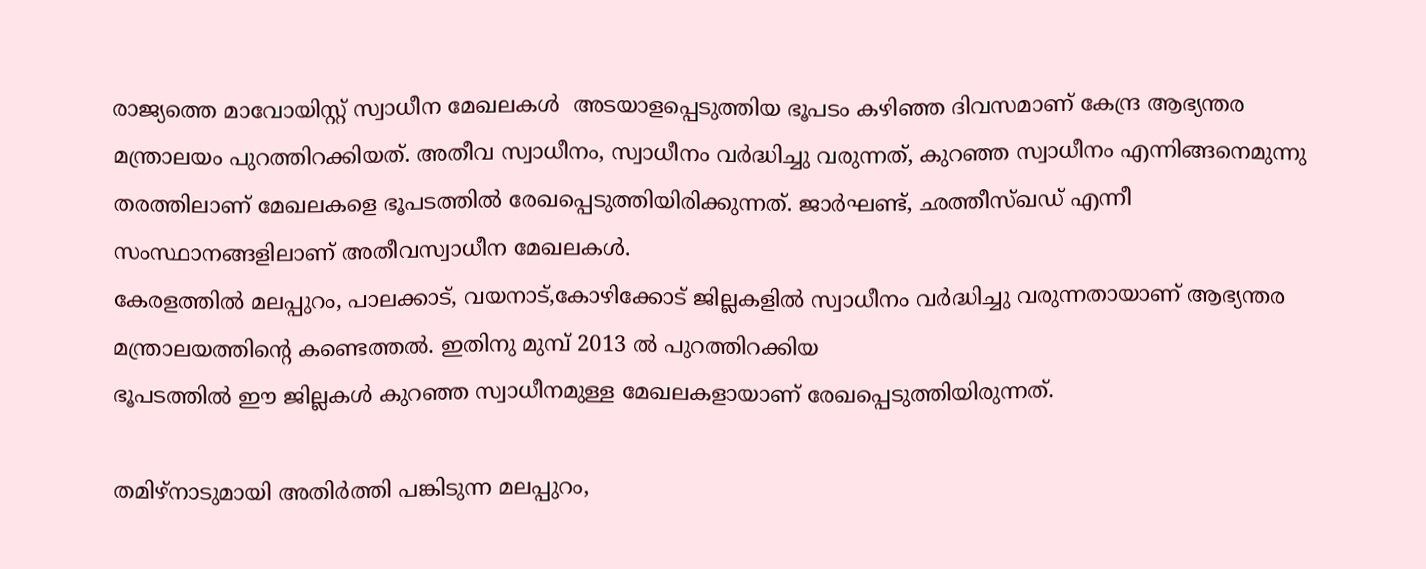രാജ്യത്തെ മാവോയിസ്റ്റ് സ്വാധീന മേഖലകള്‍  അടയാളപ്പെടുത്തിയ ഭൂപടം കഴിഞ്ഞ ദിവസമാണ് കേന്ദ്ര ആഭ്യന്തര മന്ത്രാലയം പുറത്തിറക്കിയത്. അതീവ സ്വാധീനം, സ്വാധീനം വര്‍ദ്ധിച്ചു വരുന്നത്, കുറഞ്ഞ സ്വാധീനം എന്നിങ്ങനെമുന്നു തരത്തിലാണ് മേഖലകളെ ഭൂപടത്തില്‍ രേഖപ്പെടുത്തിയിരിക്കുന്നത്. ജാര്‍ഘണ്ട്, ഛത്തീസ്ഖഡ് എന്നീ സംസ്ഥാനങ്ങളിലാണ് അതീവസ്വാധീന മേഖലകള്‍.
കേരളത്തില്‍ മലപ്പുറം, പാലക്കാട്, വയനാട്,കോഴിക്കോട് ജില്ലകളില്‍ സ്വാധീനം വര്‍ദ്ധിച്ചു വരുന്നതായാണ് ആഭ്യന്തര മന്ത്രാലയത്തിന്റെ കണ്ടെത്തല്‍. ഇതിനു മുമ്പ് 2013 ല്‍ പുറത്തിറക്കിയ
ഭൂപടത്തില്‍ ഈ ജില്ലകള്‍ കുറഞ്ഞ സ്വാധീനമുള്ള മേഖലകളായാണ് രേഖപ്പെടുത്തിയിരുന്നത്.

തമിഴ്നാടുമായി അതിര്‍ത്തി പങ്കിടുന്ന മലപ്പുറം,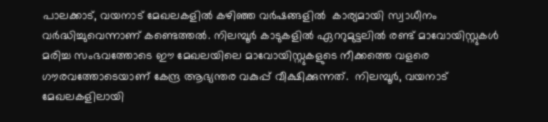പാലക്കാട്, വയനാട് മേഖലകളില്‍ കഴിഞ്ഞ വര്‍ഷങ്ങളില്‍  കാര്യമായി സ്വാധീനം വര്‍ദ്ധിച്ചുവെന്നാണ് കണ്ടെത്തല്‍. നിലമ്പൂര്‍ കാടുകളില്‍ ഏററുമുട്ടലില്‍ രണ്ട് മാവോയിസ്റ്റുകള്‍ മരിച്ച സംഭവത്തോടെ ഈ മേഖലയിലെ മാവോയിസ്റ്റുകളുടെ നീക്കത്തെ വളരെ ഗൗരവത്തോടെയാണ് കേന്ദ്ര ആഭ്യന്തര വകുപ്പ് വീക്ഷിക്കുന്നത്.  നിലമ്പൂര്‍, വയനാട് മേഖലകളിലായി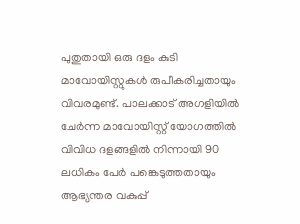പുതുതായി ഒരു ദളം കുടി മാവോയിസ്റ്റുകള്‍ രുപീകരിച്ചതായും വിവരമുണ്ട്. പാലക്കാട് അഗളിയില്‍ ചേര്‍ന്ന മാവോയിസ്റ്റ് യോഗത്തില്‍ വിവിധ ദളങ്ങളില്‍ നിന്നായി 90 ലധികം പേര്‍ പങ്കെടുത്തതായും ആഭ്യന്തര വകുപ്പ്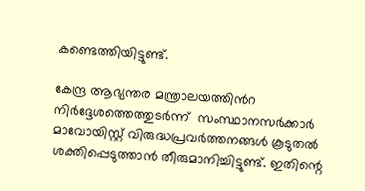കണ്ടെത്തിയിട്ടുണ്ട്.

കേന്ദ്ര ആഭ്യന്തര മന്ത്രാലയത്തിന്‍റ നിര്‍ദ്ദേശത്തെത്തുടര്‍ന്ന്  സംസ്ഥാനസര്‍ക്കാര്‍  മാവോയിസ്റ്റ് വിരുദ്ധപ്രവര്‍ത്തനങ്ങള്‍ കൂടുതല്‍ ശക്തിപ്പെടുത്താന്‍ തീരുമാനിച്ചിട്ടുണ്ട്. ഇതിന്റെ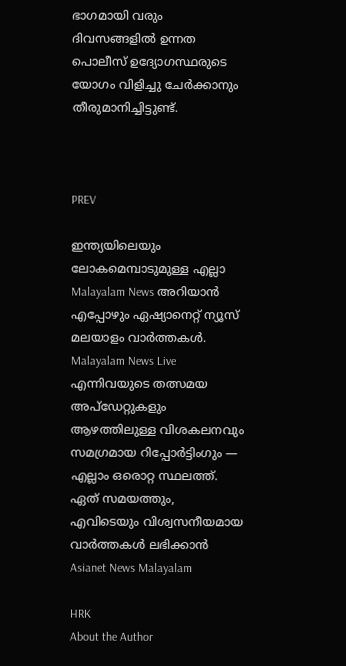ഭാഗമായി വരും ദിവസങ്ങളില്‍ ഉന്നത പൊലീസ് ഉദ്യോഗസ്ഥരുടെ യോഗം വിളിച്ചു ചേര്‍ക്കാനും തീരുമാനിച്ചിട്ടുണ്ട്.



PREV

ഇന്ത്യയിലെയും ലോകമെമ്പാടുമുള്ള എല്ലാ Malayalam News അറിയാൻ എപ്പോഴും ഏഷ്യാനെറ്റ് ന്യൂസ് മലയാളം വാർത്തകൾ. Malayalam News Live എന്നിവയുടെ തത്സമയ അപ്‌ഡേറ്റുകളും ആഴത്തിലുള്ള വിശകലനവും സമഗ്രമായ റിപ്പോർട്ടിംഗും — എല്ലാം ഒരൊറ്റ സ്ഥലത്ത്. ഏത് സമയത്തും, എവിടെയും വിശ്വസനീയമായ വാർത്തകൾ ലഭിക്കാൻ Asianet News Malayalam

HRK
About the Author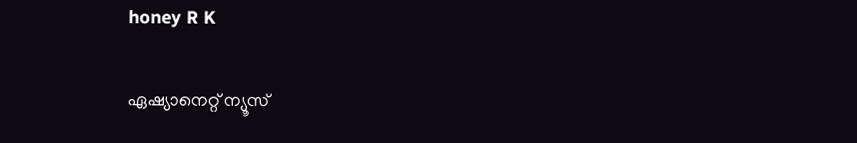honey R K

ഏഷ്യാനെറ്റ് ന്യൂസ്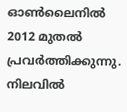ഓണ്‍ലൈനില്‍ 2012 മുതല്‍ പ്രവര്‍ത്തിക്കുന്നു. നിലവില്‍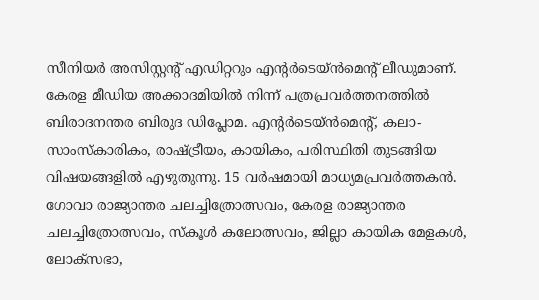സീനിയര്‍ അസിസ്റ്റന്‍റ് എഡിറ്ററും എന്റര്‍ടെയ്‍ൻമെന്റ് ലീഡുമാണ്. കേരള മീഡിയ അക്കാദമിയില്‍ നിന്ന് പത്രപ്രവര്‍ത്തനത്തില്‍ ബിരാദനന്തര ബിരുദ ഡിപ്ലോമ. എന്റര്‍ടെയ്‍ൻമെന്റ്, കലാ- സാംസ്‍കാരികം, രാഷ്‍ട്രീയം, കായികം, പരിസ്ഥിതി തുടങ്ങിയ വിഷയങ്ങളില്‍ എഴുതുന്നു. 15 വര്‍ഷമായി മാധ്യമപ്രവര്‍ത്തകൻ. ഗോവാ രാജ്യാന്തര ചലച്ചിത്രോത്സവം, കേരള രാജ്യാന്തര ചലച്ചിത്രോത്സവം, സ്‍കൂള്‍ കലോത്സവം, ജില്ലാ കായിക മേളകള്‍, ലോക്സഭാ,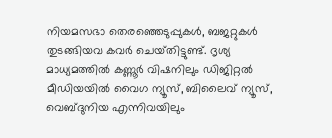നിയമസഭാ തെരഞ്ഞെടുപ്പുകള്‍, ബജറ്റുകള്‍ തുടങ്ങിയവ കവര്‍ ചെയ്‍തിട്ടുണ്ട്. ദൃശ്യ മാധ്യമത്തില്‍ കണ്ണൂര്‍ വിഷനിലും ഡിജിറ്റൽ മീഡിയയില്‍ വൈഗ ന്യൂസ്, ബിലൈവ് ന്യൂസ്, വെബ്‍ദുനിയ എന്നിവയിലും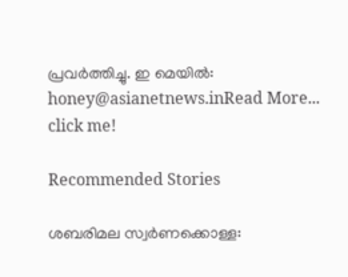പ്രവര്‍ത്തിച്ചു. ഇ മെയില്‍: honey@asianetnews.inRead More...
click me!

Recommended Stories

ശബരിമല സ്വർണക്കൊള്ള: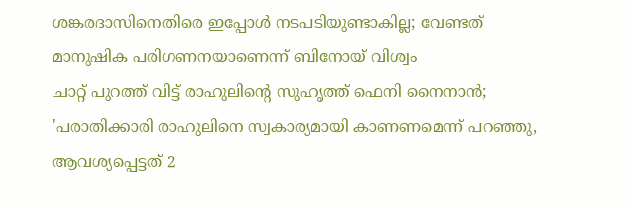ശങ്കരദാസിനെതിരെ ഇപ്പോൾ നടപടിയുണ്ടാകില്ല; വേണ്ടത് മാനുഷിക പരിഗണനയാണെന്ന് ബിനോയ് വിശ്വം
ചാറ്റ് പുറത്ത് വിട്ട് രാഹുലിന്‍റെ സുഹൃത്ത് ഫെനി നൈനാൻ; 'പരാതിക്കാരി രാഹുലിനെ സ്വകാര്യമായി കാണണമെന്ന് പറഞ്ഞു, ആവശ്യപ്പെട്ടത് 2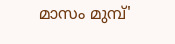മാസം മുമ്പ്'